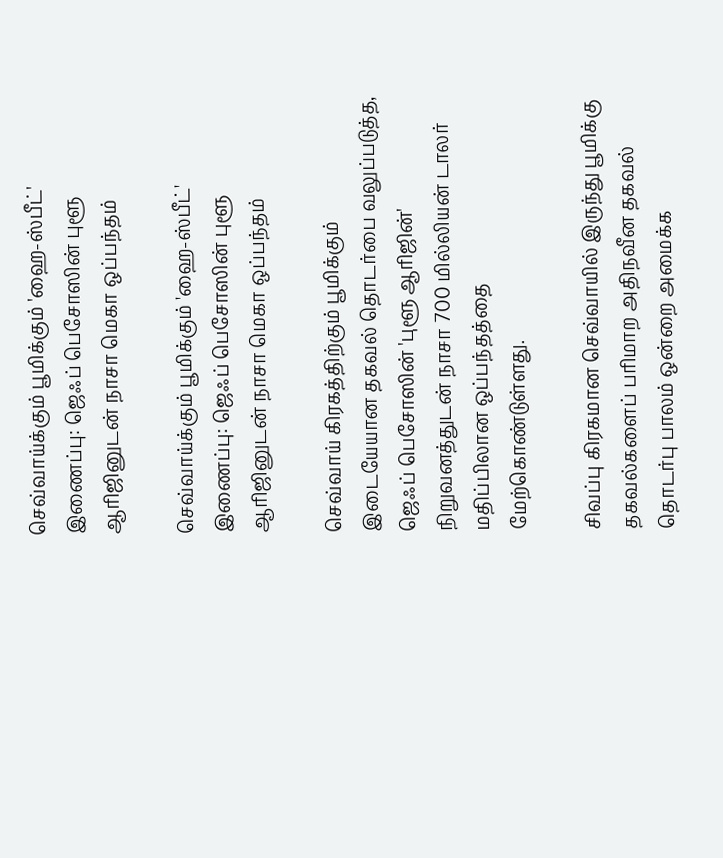செவ்வாய்க்கும் பூமிக்கும் 'ஹை-ஸ்பீட்' இணைப்பு: ஜெஃப் பெசோஸின் புளூ ஆரிஜினுடன் நாசா மெகா ஒப்பந்தம்

செவ்வாய்க்கும் பூமிக்கும் 'ஹை-ஸ்பீட்' இணைப்பு: ஜெஃப் பெசோஸின் புளூ ஆரிஜினுடன் நாசா மெகா ஒப்பந்தம்

செவ்வாய் கிரகத்திற்கும் பூமிக்கும் இடையேயான தகவல் தொடர்பை வலுப்படுத்த, ஜெஃப் பெசோஸின் 'புளூ ஆரிஜின்' நிறுவனத்துடன் நாசா 700 மில்லியன் டாலர் மதிப்பிலான ஒப்பந்தத்தை மேற்கொண்டுள்ளது.

சிவப்பு கிரகமான செவ்வாயில் இருந்து பூமிக்கு தகவல்களைப் பரிமாற அதிநவீன தகவல் தொடர்பு பாலம் ஒன்றை அமைக்க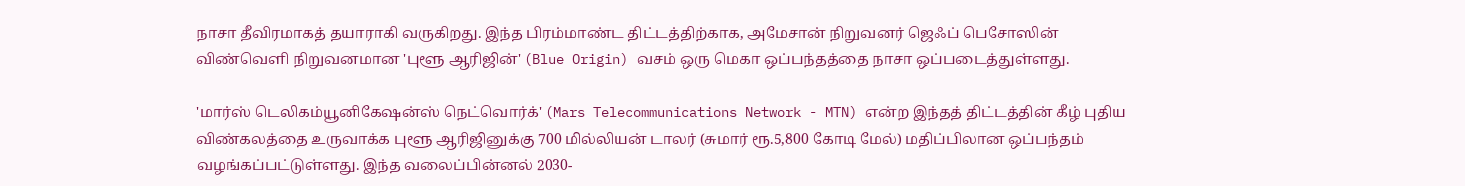நாசா தீவிரமாகத் தயாராகி வருகிறது. இந்த பிரம்மாண்ட திட்டத்திற்காக, அமேசான் நிறுவனர் ஜெஃப் பெசோஸின் விண்வெளி நிறுவனமான 'புளூ ஆரிஜின்' (Blue Origin) வசம் ஒரு மெகா ஒப்பந்தத்தை நாசா ஒப்படைத்துள்ளது.

'மார்ஸ் டெலிகம்யூனிகேஷன்ஸ் நெட்வொர்க்' (Mars Telecommunications Network - MTN) என்ற இந்தத் திட்டத்தின் கீழ் புதிய விண்கலத்தை உருவாக்க புளூ ஆரிஜினுக்கு 700 மில்லியன் டாலர் (சுமார் ரூ.5,800 கோடி மேல்) மதிப்பிலான ஒப்பந்தம் வழங்கப்பட்டுள்ளது. இந்த வலைப்பின்னல் 2030-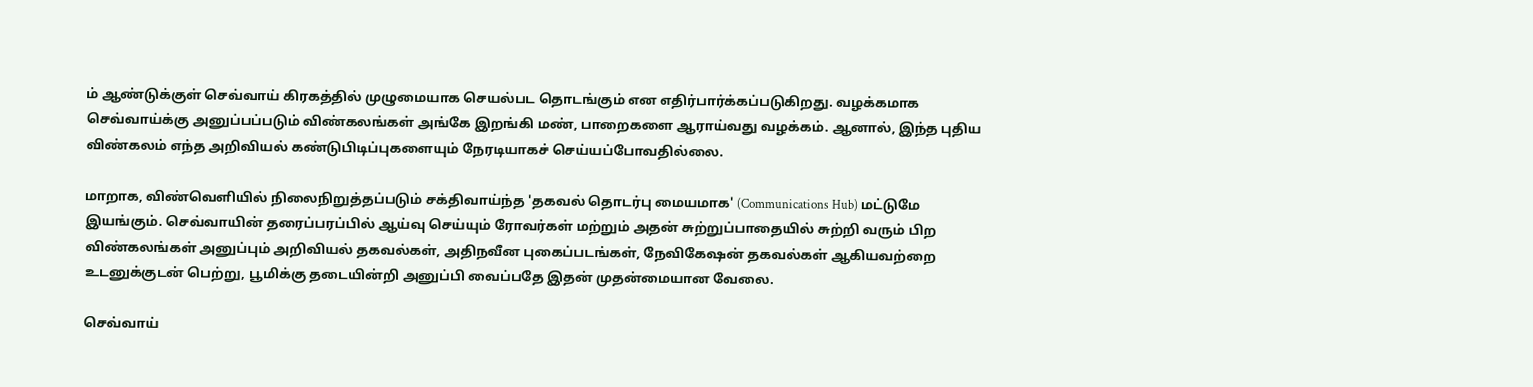ம் ஆண்டுக்குள் செவ்வாய் கிரகத்தில் முழுமையாக செயல்பட தொடங்கும் என எதிர்பார்க்கப்படுகிறது. வழக்கமாக செவ்வாய்க்கு அனுப்பப்படும் விண்கலங்கள் அங்கே இறங்கி மண், பாறைகளை ஆராய்வது வழக்கம். ஆனால், இந்த புதிய விண்கலம் எந்த அறிவியல் கண்டுபிடிப்புகளையும் நேரடியாகச் செய்யப்போவதில்லை.

மாறாக, விண்வெளியில் நிலைநிறுத்தப்படும் சக்திவாய்ந்த 'தகவல் தொடர்பு மையமாக' (Communications Hub) மட்டுமே இயங்கும். செவ்வாயின் தரைப்பரப்பில் ஆய்வு செய்யும் ரோவர்கள் மற்றும் அதன் சுற்றுப்பாதையில் சுற்றி வரும் பிற விண்கலங்கள் அனுப்பும் அறிவியல் தகவல்கள், அதிநவீன புகைப்படங்கள், நேவிகேஷன் தகவல்கள் ஆகியவற்றை உடனுக்குடன் பெற்று, பூமிக்கு தடையின்றி அனுப்பி வைப்பதே இதன் முதன்மையான வேலை.

செவ்வாய்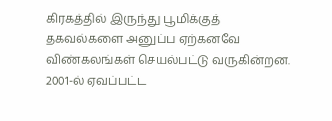கிரகத்தில் இருந்து பூமிக்குத் தகவல்களை அனுப்ப ஏற்கனவே விண்கலங்கள் செயல்பட்டு வருகின்றன. 2001-ல் ஏவப்பட்ட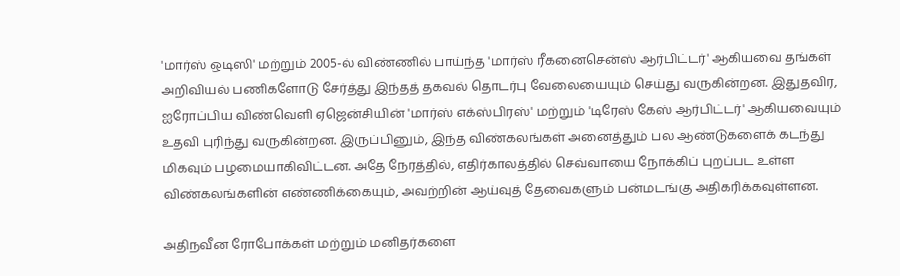'மார்ஸ் ஒடிஸி' மற்றும் 2005-ல் விண்ணில் பாய்ந்த 'மார்ஸ் ரீகனைசென்ஸ் ஆர்பிட்டர்' ஆகியவை தங்கள் அறிவியல் பணிகளோடு சேர்த்து இந்தத் தகவல் தொடர்பு வேலையையும் செய்து வருகின்றன. இதுதவிர, ஐரோப்பிய விண்வெளி ஏஜென்சியின் 'மார்ஸ் எக்ஸ்பிரஸ்' மற்றும் 'டிரேஸ் கேஸ் ஆர்பிட்டர்' ஆகியவையும் உதவி புரிந்து வருகின்றன. இருப்பினும், இந்த விண்கலங்கள் அனைத்தும் பல ஆண்டுகளைக் கடந்து மிகவும் பழமையாகிவிட்டன. அதே நேரத்தில், எதிர்காலத்தில் செவ்வாயை நோக்கிப் புறப்பட உள்ள விண்கலங்களின் எண்ணிக்கையும், அவற்றின் ஆய்வுத் தேவைகளும் பன்மடங்கு அதிகரிக்கவுள்ளன.

அதிநவீன ரோபோக்கள் மற்றும் மனிதர்களை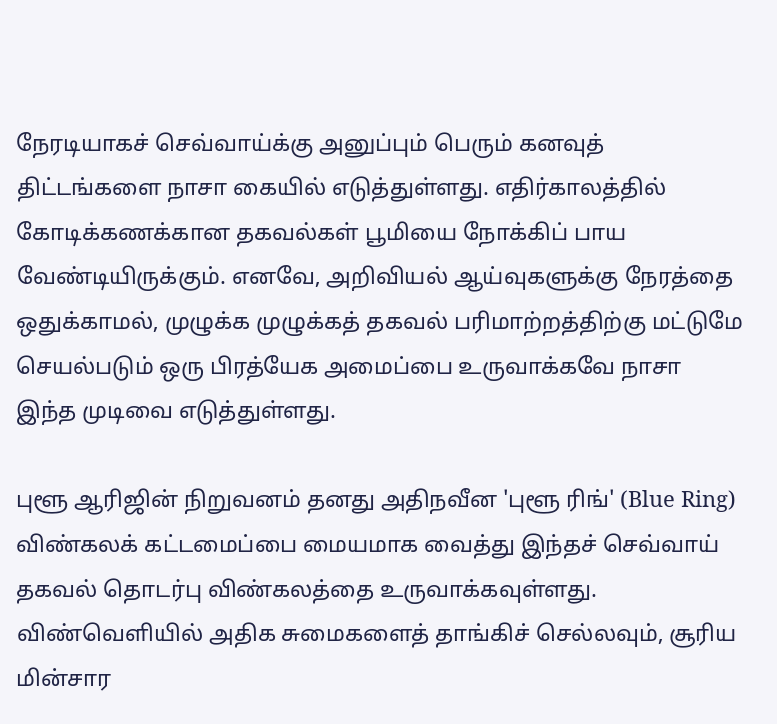நேரடியாகச் செவ்வாய்க்கு அனுப்பும் பெரும் கனவுத் திட்டங்களை நாசா கையில் எடுத்துள்ளது. எதிர்காலத்தில் கோடிக்கணக்கான தகவல்கள் பூமியை நோக்கிப் பாய வேண்டியிருக்கும். எனவே, அறிவியல் ஆய்வுகளுக்கு நேரத்தை ஒதுக்காமல், முழுக்க முழுக்கத் தகவல் பரிமாற்றத்திற்கு மட்டுமே செயல்படும் ஒரு பிரத்யேக அமைப்பை உருவாக்கவே நாசா இந்த முடிவை எடுத்துள்ளது.

புளூ ஆரிஜின் நிறுவனம் தனது அதிநவீன 'புளூ ரிங்' (Blue Ring) விண்கலக் கட்டமைப்பை மையமாக வைத்து இந்தச் செவ்வாய் தகவல் தொடர்பு விண்கலத்தை உருவாக்கவுள்ளது. விண்வெளியில் அதிக சுமைகளைத் தாங்கிச் செல்லவும், சூரிய மின்சார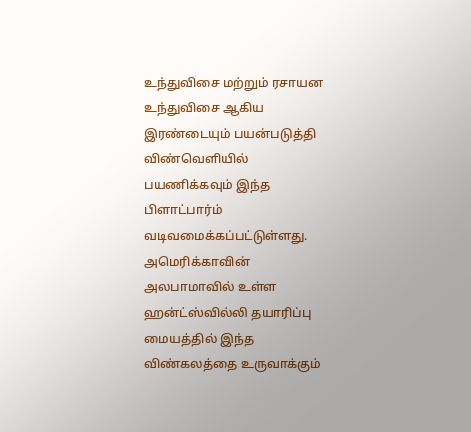உந்துவிசை மற்றும் ரசாயன உந்துவிசை ஆகிய இரண்டையும் பயன்படுத்தி விண்வெளியில் பயணிக்கவும் இந்த பிளாட்பார்ம் வடிவமைக்கப்பட்டுள்ளது. அமெரிக்காவின் அலபாமாவில் உள்ள ஹன்ட்ஸ்வில்லி தயாரிப்பு மையத்தில் இந்த விண்கலத்தை உருவாக்கும்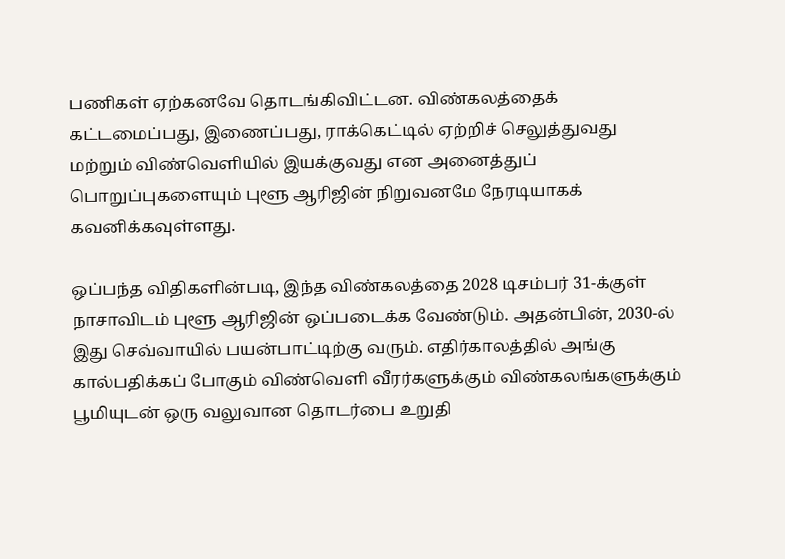பணிகள் ஏற்கனவே தொடங்கிவிட்டன. விண்கலத்தைக் கட்டமைப்பது, இணைப்பது, ராக்கெட்டில் ஏற்றிச் செலுத்துவது மற்றும் விண்வெளியில் இயக்குவது என அனைத்துப் பொறுப்புகளையும் புளூ ஆரிஜின் நிறுவனமே நேரடியாகக் கவனிக்கவுள்ளது.

ஒப்பந்த விதிகளின்படி, இந்த விண்கலத்தை 2028 டிசம்பர் 31-க்குள் நாசாவிடம் புளூ ஆரிஜின் ஒப்படைக்க வேண்டும். அதன்பின், 2030-ல் இது செவ்வாயில் பயன்பாட்டிற்கு வரும். எதிர்காலத்தில் அங்கு கால்பதிக்கப் போகும் விண்வெளி வீரர்களுக்கும் விண்கலங்களுக்கும் பூமியுடன் ஒரு வலுவான தொடர்பை உறுதி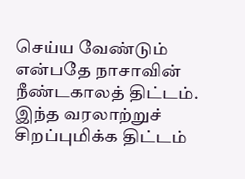செய்ய வேண்டும் என்பதே நாசாவின் நீண்டகாலத் திட்டம். இந்த வரலாற்றுச் சிறப்புமிக்க திட்டம்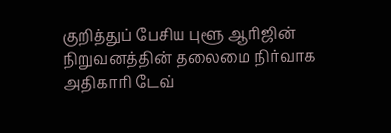குறித்துப் பேசிய புளூ ஆரிஜின் நிறுவனத்தின் தலைமை நிர்வாக அதிகாரி டேவ்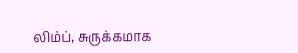லிம்ப், சுருக்கமாக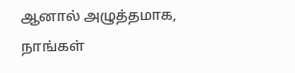ஆனால் அழுத்தமாக, நாங்கள்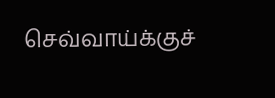செவ்வாய்க்குச்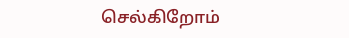செல்கிறோம்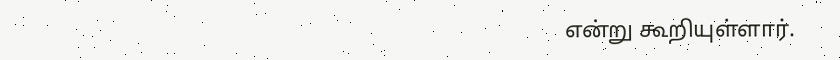என்று கூறியுள்ளார்.